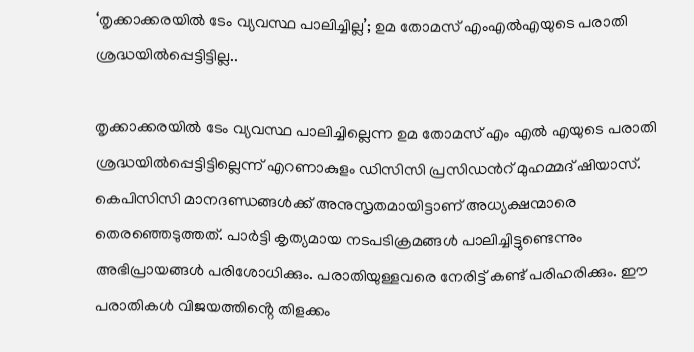‘തൃക്കാക്കരയിൽ ടേം വ്യവസ്ഥ പാലിച്ചില്ല’; ഉമ തോമസ് എംഎൽഎയുടെ പരാതി ശ്രദ്ധയിൽപ്പെട്ടിട്ടില്ല..

തൃക്കാക്കരയിൽ ടേം വ്യവസ്ഥ പാലിച്ചില്ലെന്ന ഉമ തോമസ് എം എൽ എയുടെ പരാതി ശ്രദ്ധയിൽപ്പെട്ടിട്ടില്ലെന്ന് എറണാകുളം ഡിസിസി പ്രസിഡൻറ് മുഹമ്മദ് ഷിയാസ്. കെപിസിസി മാനദണ്ഡങ്ങൾക്ക് അനുസൃതമായിട്ടാണ് അധ്യക്ഷന്മാരെ തെരഞ്ഞെടുത്തത്. പാർട്ടി കൃത്യമായ നടപടിക്രമങ്ങൾ പാലിച്ചിട്ടുണ്ടെന്നും അഭിപ്രായങ്ങൾ പരിശോധിക്കും. പരാതിയുള്ളവരെ നേരിട്ട് കണ്ട് പരിഹരിക്കും. ഈ പരാതികൾ വിജയത്തിൻ്റെ തിളക്കം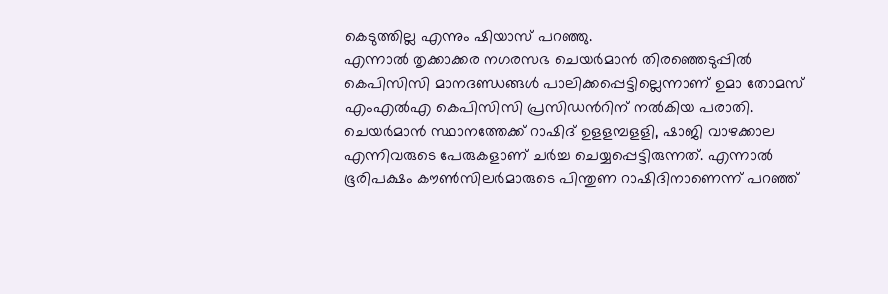കെടുത്തില്ല എന്നും ഷിയാസ് പറഞ്ഞു.
എന്നാൽ തൃക്കാക്കര നഗരസഭ ചെയർമാൻ തിരഞ്ഞെടുപ്പിൽ കെപിസിസി മാനദണ്ഡങ്ങൾ പാലിക്കപ്പെട്ടില്ലെന്നാണ് ഉമാ തോമസ് എംഎൽഎ കെപിസിസി പ്രസിഡൻറിന് നൽകിയ പരാതി. ചെയർമാൻ സ്ഥാനത്തേക്ക് റാഷിദ് ഉളളമ്പളളി, ഷാജി വാഴക്കാല എന്നിവരുടെ പേരുകളാണ് ചർച്ച ചെയ്യപ്പെട്ടിരുന്നത്. എന്നാൽ ഭൂരിപക്ഷം കൗൺസിലർമാരുടെ പിന്തുണ റാഷിദിനാണെന്ന് പറഞ്ഞ്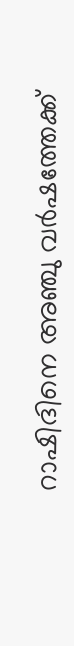റാഷിദിനെ അഞ്ചു വർഷത്തേക്ക്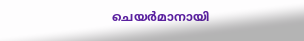ചെയർമാനായി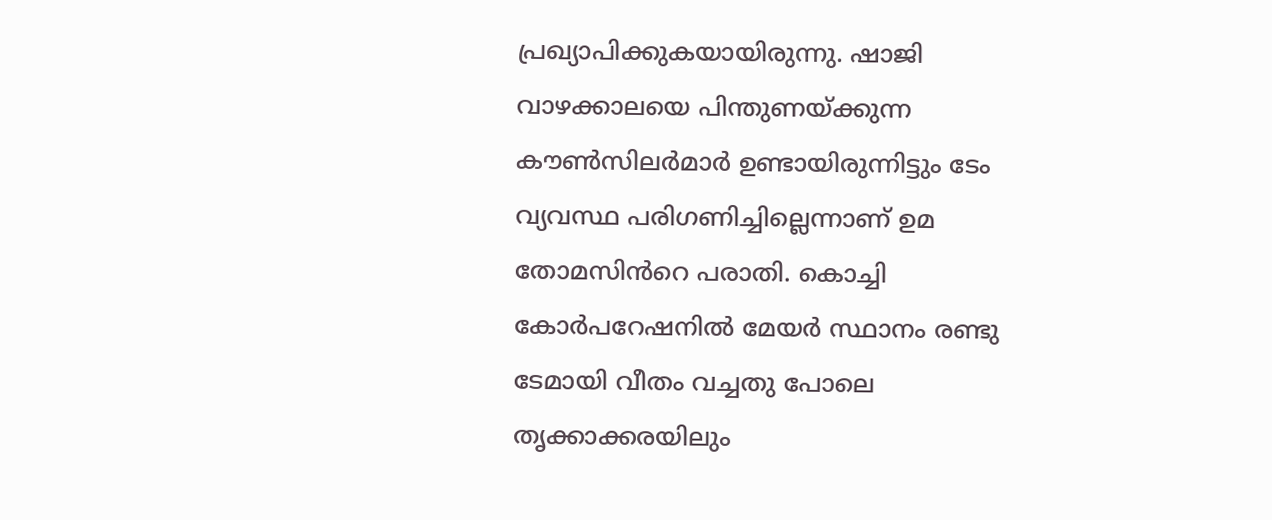പ്രഖ്യാപിക്കുകയായിരുന്നു. ഷാജി വാഴക്കാലയെ പിന്തുണയ്ക്കുന്ന കൗൺസിലർമാർ ഉണ്ടായിരുന്നിട്ടും ടേം വ്യവസ്ഥ പരിഗണിച്ചില്ലെന്നാണ് ഉമ തോമസിൻറെ പരാതി. കൊച്ചി കോർപറേഷനിൽ മേയർ സ്ഥാനം രണ്ടു ടേമായി വീതം വച്ചതു പോലെ തൃക്കാക്കരയിലും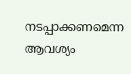നടപ്പാക്കണമെന്ന ആവശ്യം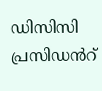ഡിസിസി പ്രസിഡൻറ്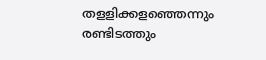തളളിക്കളഞ്ഞെന്നും രണ്ടിടത്തും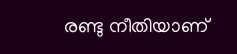രണ്ടു നീതിയാണ്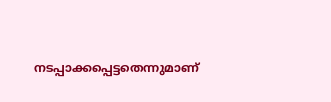നടപ്പാക്കപ്പെട്ടതെന്നുമാണ്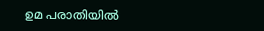ഉമ പരാതിയിൽ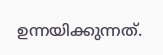ഉന്നയിക്കുന്നത്.